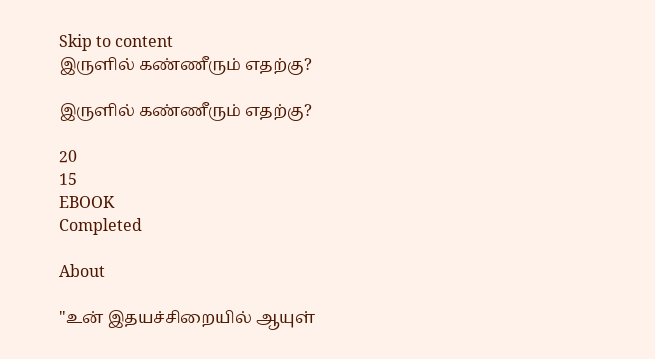Skip to content
இருளில் கண்ணீரும் எதற்கு?

இருளில் கண்ணீரும் எதற்கு?

20
15
EBOOK
Completed

About

"உன் இதயச்சிறையில் ஆயுள்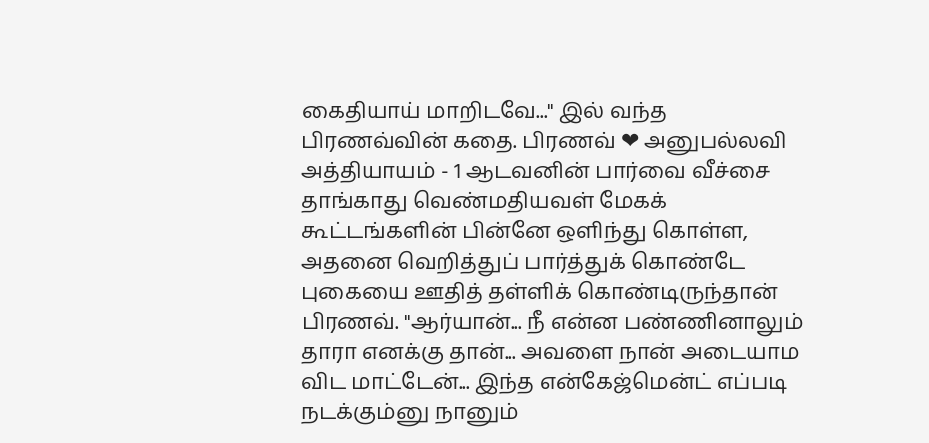கைதியாய் மாறிடவே..." இல் வந்த பிரணவ்வின் கதை. பிரணவ் ❤ அனுபல்லவி
அத்தியாயம் - 1 ஆடவனின் பார்வை வீச்சை தாங்காது வெண்மதியவள் மேகக் கூட்டங்களின் பின்னே ஒளிந்து கொள்ள, அதனை வெறித்துப் பார்த்துக் கொண்டே புகையை ஊதித் தள்ளிக் கொண்டிருந்தான் பிரணவ்‌. "ஆர்யான்... நீ என்ன பண்ணினாலும் தாரா எனக்கு தான்... அவளை நான் அடையாம விட மாட்டேன்... இந்த என்கேஜ்மென்ட் எப்படி நடக்கும்னு நானும்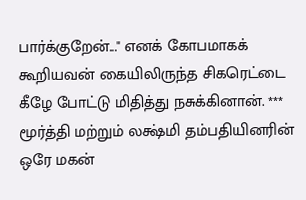பார்க்குறேன்..." எனக் கோபமாகக் கூறியவன் கையிலிருந்த சிகரெட்டை கீழே போட்டு மிதித்து நசுக்கினான். *** மூர்த்தி மற்றும் லக்ஷ்மி தம்பதியினரின் ஒரே மகன்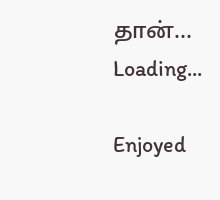தான்...
Loading...

Enjoyed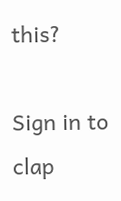this?

Sign in to clap